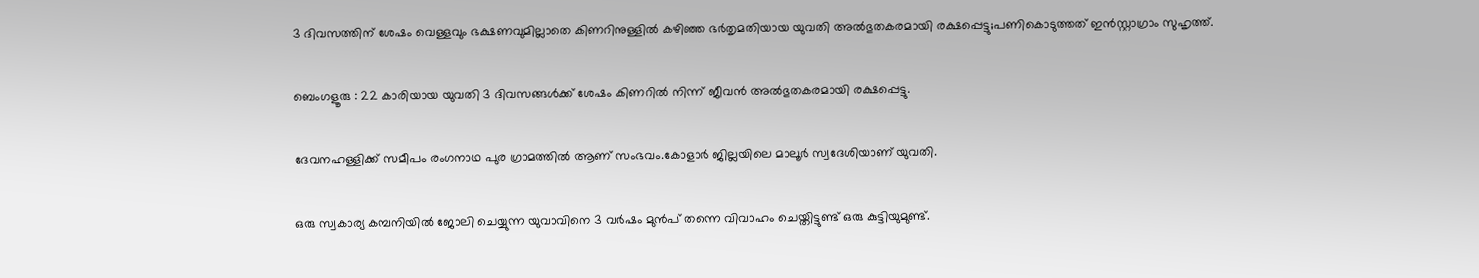3 ദിവസത്തിന് ശേഷം വെള്ളവും ഭക്ഷണവുമില്ലാതെ കിണറിനുള്ളിൽ കഴിഞ്ഞ ഭർതൃമതിയായ യുവതി അൽഭുതകരമായി രക്ഷപ്പെട്ടു;പണികൊടുത്തത് ഇൻസ്റ്റാഗ്രാം സുഹൃത്ത്.

ബെംഗളൂരു : 22 കാരിയായ യുവതി 3 ദിവസങ്ങൾക്ക് ശേഷം കിണറിൽ നിന്ന് ജീവൻ അൽഭുതകരമായി രക്ഷപ്പെട്ടു.

ദേവനഹള്ളിക്ക് സമീപം രംഗനാഥ പുര ഗ്രാമത്തിൽ ആണ് സംഭവം.കോളാർ ജില്ലയിലെ മാലൂർ സ്വദേശിയാണ് യുവതി.

ഒരു സ്വകാര്യ കമ്പനിയിൽ ജോലി ചെയ്യുന്ന യുവാവിനെ 3 വർഷം മുൻപ് തന്നെ വിവാഹം ചെയ്തിട്ടുണ്ട് ഒരു കുട്ടിയുമുണ്ട്.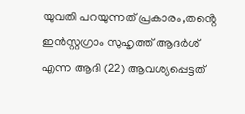യുവതി പറയുന്നത് പ്രകാരം,തൻ്റെ ഇൻസ്റ്റഗ്രാം സുഹൃത്ത് ആദർശ് എന്ന ആദി (22) ആവശ്യപ്പെട്ടത്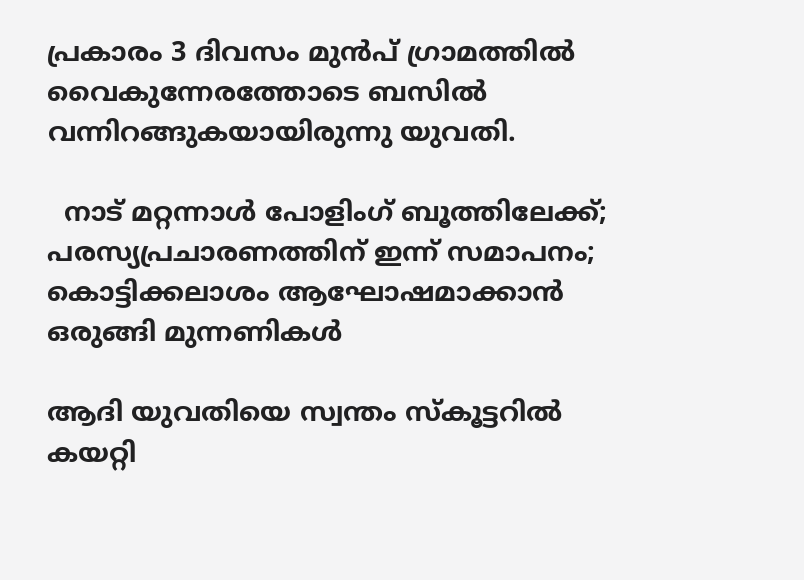പ്രകാരം 3 ദിവസം മുൻപ് ഗ്രാമത്തിൽ വൈകുന്നേരത്തോടെ ബസിൽ വന്നിറങ്ങുകയായിരുന്നു യുവതി.

  നാട് മറ്റന്നാള്‍ പോളിംഗ് ബൂത്തിലേക്ക്; പരസ്യപ്രചാരണത്തിന് ഇന്ന് സമാപനം; കൊട്ടിക്കലാശം ആഘോഷമാക്കാന്‍ ഒരുങ്ങി മുന്നണികള്‍

ആദി യുവതിയെ സ്വന്തം സ്കൂട്ടറിൽ കയറ്റി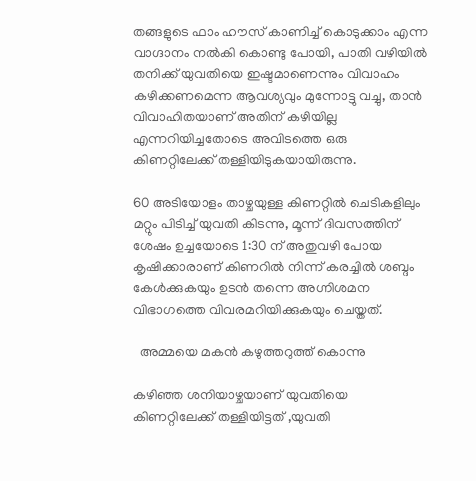തങ്ങളുടെ ഫാം ഹൗസ് കാണിച്ച് കൊടുക്കാം എന്ന വാഗ്ദാനം നൽകി കൊണ്ടു പോയി, പാതി വഴിയിൽ തനിക്ക് യുവതിയെ ഇഷ്ടമാണെന്നും വിവാഹം കഴിക്കണമെന്ന ആവശ്യവും മുന്നോട്ടു വച്ചു, താൻ വിവാഹിതയാണ് അതിന് കഴിയില്ല എന്നറിയിച്ചതോടെ അവിടത്തെ ഒരു കിണറ്റിലേക്ക് തള്ളിയിടുകയായിരുന്നു.

60 അടിയോളം താഴ്ചയുള്ള കിണറ്റിൽ ചെടികളിലും മറ്റും പിടിച്ച് യുവതി കിടന്നു, മൂന്ന് ദിവസത്തിന് ശേഷം ഉച്ചയോടെ 1:30 ന് അതുവഴി പോയ കൃഷിക്കാരാണ് കിണറിൽ നിന്ന് കരച്ചിൽ ശബ്ദം കേൾക്കുകയും ഉടൻ തന്നെ അഗ്നിശമന വിഭാഗത്തെ വിവരമറിയിക്കുകയും ചെയ്തത്.

  അമ്മയെ മകന്‍ കഴുത്തറുത്ത് കൊന്നു

കഴിഞ്ഞ ശനിയാഴ്ചയാണ് യുവതിയെ കിണറ്റിലേക്ക് തള്ളിയിട്ടത് ,യുവതി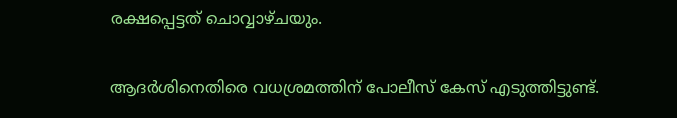രക്ഷപ്പെട്ടത് ചൊവ്വാഴ്ചയും.

ആദർശിനെതിരെ വധശ്രമത്തിന് പോലീസ് കേസ് എടുത്തിട്ടുണ്ട്.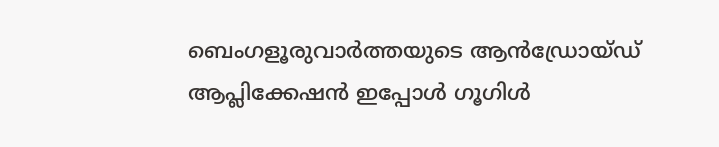ബെംഗളൂരുവാർത്തയുടെ ആൻഡ്രോയ്ഡ് ആപ്ലിക്കേഷൻ ഇപ്പോൾ ഗൂഗിൾ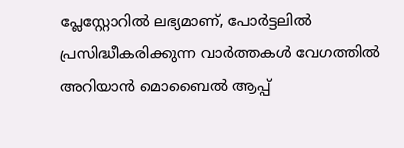പ്ലേസ്റ്റോറിൽ ലഭ്യമാണ്, പോർട്ടലിൽ പ്രസിദ്ധീകരിക്കുന്ന വാർത്തകൾ വേഗത്തിൽ അറിയാൻ മൊബൈൽ ആപ്പ്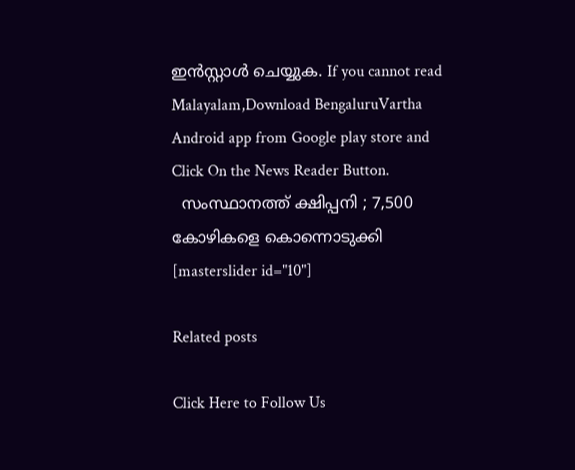ഇൻസ്റ്റാൾ ചെയ്യുക. If you cannot read Malayalam,Download BengaluruVartha Android app from Google play store and Click On the News Reader Button.
  സംസ്ഥാനത്ത് ക്ഷിപ്പനി ; 7,500 കോഴികളെ കൊന്നൊടുക്കി
[masterslider id="10"]

Related posts

Click Here to Follow Us